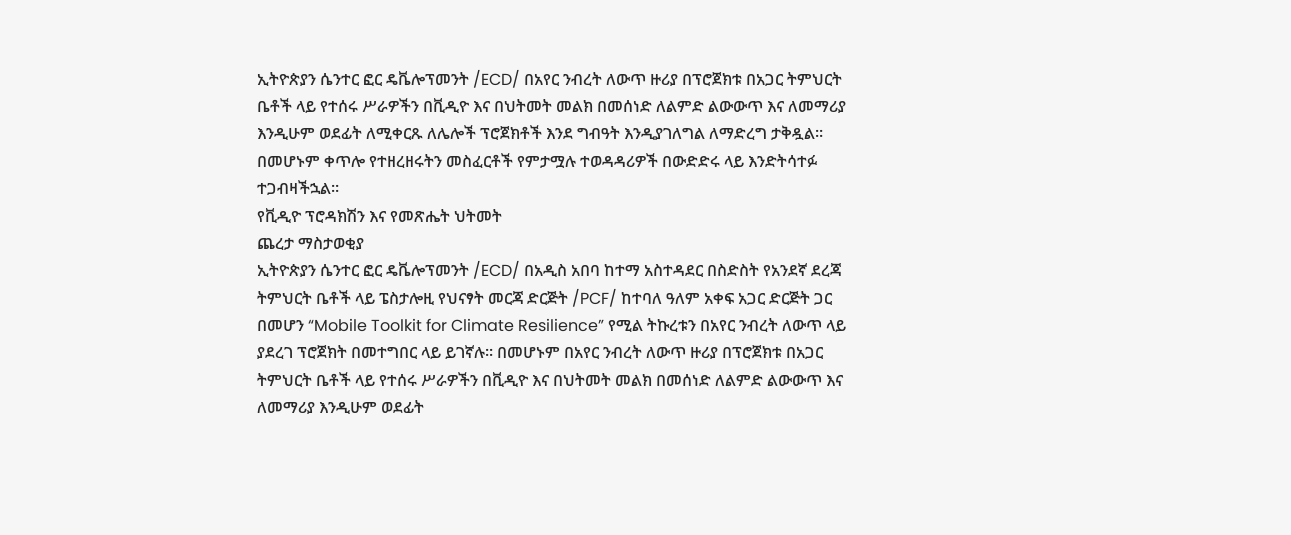ኢትዮጵያን ሴንተር ፎር ዴቬሎፕመንት /ECD/ በአየር ንብረት ለውጥ ዙሪያ በፕሮጀክቱ በአጋር ትምህርት ቤቶች ላይ የተሰሩ ሥራዎችን በቪዲዮ እና በህትመት መልክ በመሰነድ ለልምድ ልውውጥ እና ለመማሪያ እንዲሁም ወደፊት ለሚቀርጹ ለሌሎች ፕሮጀክቶች እንደ ግብዓት እንዲያገለግል ለማድረግ ታቅዷል። በመሆኑም ቀጥሎ የተዘረዘሩትን መስፈርቶች የምታሟሉ ተወዳዳሪዎች በውድድሩ ላይ እንድትሳተፉ ተጋብዛችኋል።
የቪዲዮ ፕሮዳክሽን እና የመጽሔት ህትመት
ጨረታ ማስታወቂያ
ኢትዮጵያን ሴንተር ፎር ዴቬሎፕመንት /ECD/ በአዲስ አበባ ከተማ አስተዳደር በስድስት የአንደኛ ደረጃ ትምህርት ቤቶች ላይ ፔስታሎዚ የህናፃት መርጃ ድርጅት /PCF/ ከተባለ ዓለም አቀፍ አጋር ድርጅት ጋር በመሆን “Mobile Toolkit for Climate Resilience” የሚል ትኩረቱን በአየር ንብረት ለውጥ ላይ ያደረገ ፕሮጀክት በመተግበር ላይ ይገኛሉ፡፡ በመሆኑም በአየር ንብረት ለውጥ ዙሪያ በፕሮጀክቱ በአጋር ትምህርት ቤቶች ላይ የተሰሩ ሥራዎችን በቪዲዮ እና በህትመት መልክ በመሰነድ ለልምድ ልውውጥ እና ለመማሪያ እንዲሁም ወደፊት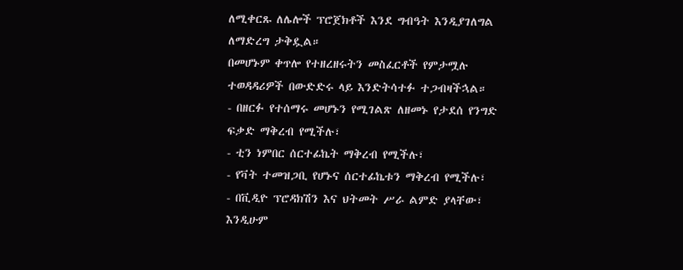ለሚቀርጹ ለሌሎች ፕሮጀክቶች እንደ ግብዓት እንዲያገለግል ለማድረግ ታቅዷል።
በመሆኑም ቀጥሎ የተዘረዘሩትን መስፈርቶች የምታሟሉ ተወዳዳሪዎች በውድድሩ ላይ እንድትሳተፉ ተጋብዛችኋል።
- በዘርፉ የተሰማሩ መሆኑን የሚገልጽ ለዘመኑ የታደሰ የንግድ ፍቃድ ማቅረብ የሚችሉ፣
- ቲን ነምበር ሰርተፊኬት ማቅረብ የሚችሉ፣
- የቫት ተመዝጋቢ የሆኑና ሰርተፊኬቱን ማቅረብ የሚችሉ፣
- በቪዲዮ ፕሮዳክሽን እና ህትመት ሥራ ልምድ ያላቸው፣ እንዲሁም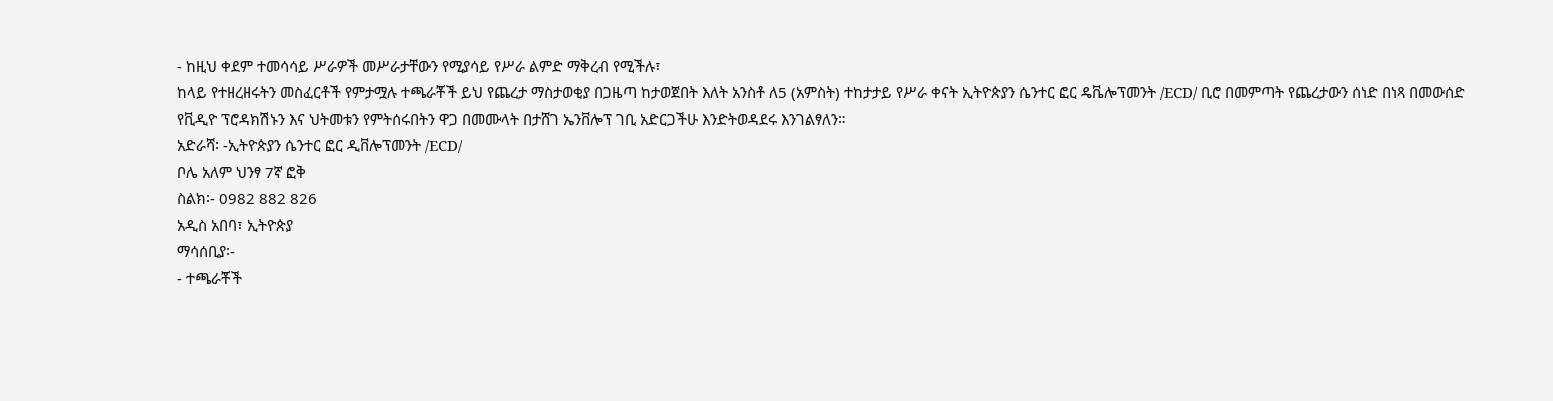- ከዚህ ቀደም ተመሳሳይ ሥራዎች መሥራታቸውን የሚያሳይ የሥራ ልምድ ማቅረብ የሚችሉ፣
ከላይ የተዘረዘሩትን መስፈርቶች የምታሟሉ ተጫራቾች ይህ የጨረታ ማስታወቂያ በጋዜጣ ከታወጀበት እለት አንስቶ ለ5 (አምስት) ተከታታይ የሥራ ቀናት ኢትዮጵያን ሴንተር ፎር ዴቬሎፕመንት /ECD/ ቢሮ በመምጣት የጨረታውን ሰነድ በነጻ በመውሰድ የቪዲዮ ፕሮዳክሽኑን እና ህትመቱን የምትሰሩበትን ዋጋ በመሙላት በታሸገ ኤንቨሎፕ ገቢ አድርጋችሁ እንድትወዳደሩ እንገልፃለን።
አድራሻ፡ -ኢትዮጵያን ሴንተር ፎር ዲቨሎፕመንት /ECD/
ቦሌ አለም ህንፃ 7ኛ ፎቅ
ስልክ፡- 0982 882 826
አዲስ አበባ፣ ኢትዮጵያ
ማሳሰቢያ፡-
- ተጫራቾች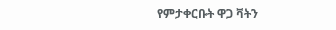የምታቀርቡት ዋጋ ቫትን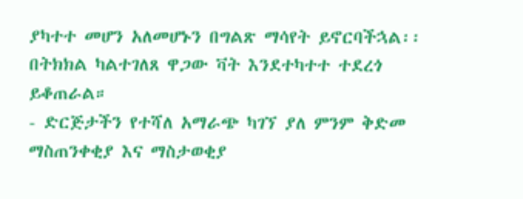ያካተተ መሆን አለመሆኑን በግልጽ ማሳየት ይኖርባችኋል፡፡ በትክክል ካልተገለጸ ዋጋው ቫት እንደተካተተ ተደረጎ ይቆጠራል።
- ድርጅታችን የተሻለ አማራጭ ካገኘ ያለ ምንም ቅድመ ማስጠንቀቂያ እና ማስታወቂያ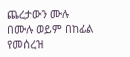ጨረታውን ሙሉ በሙሉ ወይም በከፊል የመሰረዝ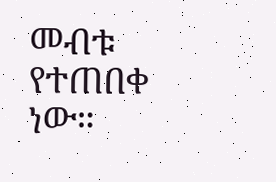መብቱ የተጠበቀ ነው።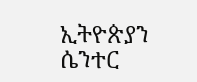ኢትዮጵያን ሴንተር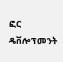ፎር ዴቨሎፕመንት